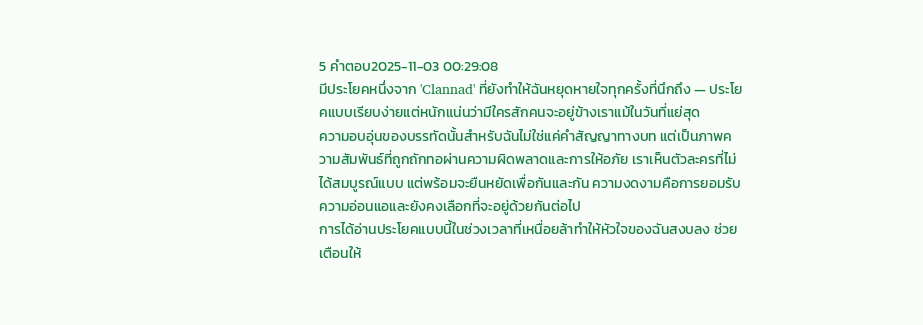5 คำตอบ2025-11-03 00:29:08
มีประโยคหนึ่งจาก 'Clannad' ที่ยังทำให้ฉันหยุดหายใจทุกครั้งที่นึกถึง — ประโยคแบบเรียบง่ายแต่หนักแน่นว่ามีใครสักคนจะอยู่ข้างเราแม้ในวันที่แย่สุด
ความอบอุ่นของบรรทัดนั้นสำหรับฉันไม่ใช่แค่คำสัญญาทางบท แต่เป็นภาพความสัมพันธ์ที่ถูกถักทอผ่านความผิดพลาดและการให้อภัย เราเห็นตัวละครที่ไม่ได้สมบูรณ์แบบ แต่พร้อมจะยืนหยัดเพื่อกันและกัน ความงดงามคือการยอมรับความอ่อนแอและยังคงเลือกที่จะอยู่ด้วยกันต่อไป
การได้อ่านประโยคแบบนี้ในช่วงเวลาที่เหนื่อยล้าทำให้หัวใจของฉันสงบลง ช่วยเตือนให้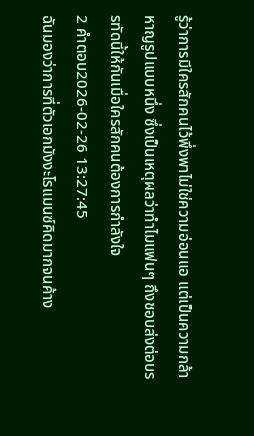รู้ว่าการมีใครสักคนไว้พึ่งพาไม่ใช่ความอ่อนแอ แต่เป็นความกล้าหาญรูปแบบหนึ่ง ซึ่งเป็นเหตุผลว่าทำไมแฟนๆ ถึงชอบส่งต่อบรรทัดนี้ให้กันเมื่อใครสักคนต้องการกำลังใจ
2 คำตอบ2026-02-26 13:27:45
ฉันมองว่าการที่ตัวเอกมังงะโรแมนซ์คิดมากจนค้าง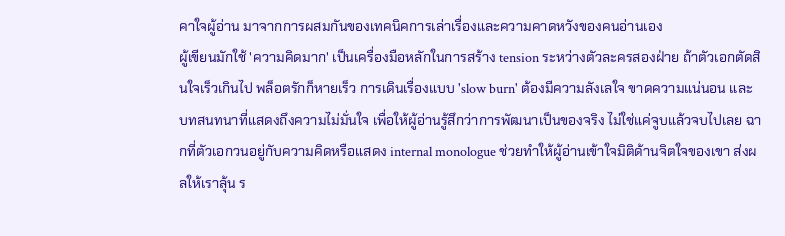คาใจผู้อ่าน มาจากการผสมกันของเทคนิคการเล่าเรื่องและความคาดหวังของคนอ่านเอง
ผู้เขียนมักใช้ 'ความคิดมาก' เป็นเครื่องมือหลักในการสร้าง tension ระหว่างตัวละครสองฝ่าย ถ้าตัวเอกตัดสินใจเร็วเกินไป พล็อตรักก็หายเร็ว การเดินเรื่องแบบ 'slow burn' ต้องมีความลังเลใจ ขาดความแน่นอน และบทสนทนาที่แสดงถึงความไม่มั่นใจ เพื่อให้ผู้อ่านรู้สึกว่าการพัฒนาเป็นของจริง ไม่ใช่แค่จูบแล้วจบไปเลย ฉากที่ตัวเอกวนอยู่กับความคิดหรือแสดง internal monologue ช่วยทำให้ผู้อ่านเข้าใจมิติด้านจิตใจของเขา ส่งผลให้เราลุ้น ร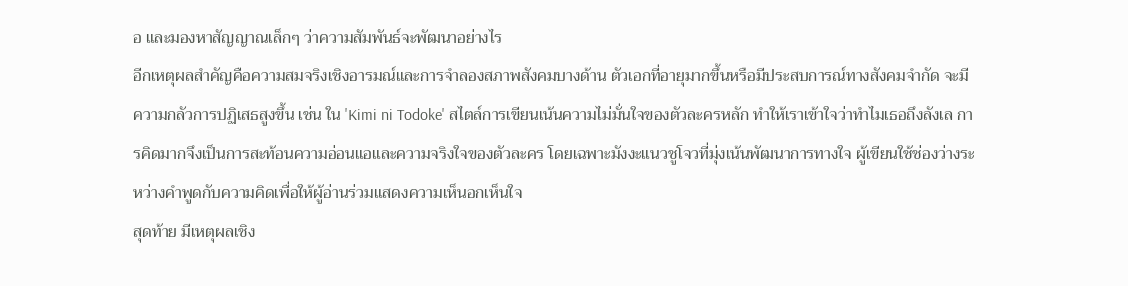อ และมองหาสัญญาณเล็กๆ ว่าความสัมพันธ์จะพัฒนาอย่างไร
อีกเหตุผลสำคัญคือความสมจริงเชิงอารมณ์และการจำลองสภาพสังคมบางด้าน ตัวเอกที่อายุมากขึ้นหรือมีประสบการณ์ทางสังคมจำกัด จะมีความกลัวการปฏิเสธสูงขึ้น เช่น ใน 'Kimi ni Todoke' สไตล์การเขียนเน้นความไม่มั่นใจของตัวละครหลัก ทำให้เราเข้าใจว่าทำไมเธอถึงลังเล การคิดมากจึงเป็นการสะท้อนความอ่อนแอและความจริงใจของตัวละคร โดยเฉพาะมังงะแนวชูโจวที่มุ่งเน้นพัฒนาการทางใจ ผู้เขียนใช้ช่องว่างระหว่างคำพูดกับความคิดเพื่อให้ผู้อ่านร่วมแสดงความเห็นอกเห็นใจ
สุดท้าย มีเหตุผลเชิง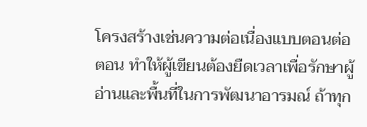โครงสร้างเช่นความต่อเนื่องแบบตอนต่อ ตอน ทำให้ผู้เขียนต้องยืดเวลาเพื่อรักษาผู้อ่านและพื้นที่ในการพัฒนาอารมณ์ ถ้าทุก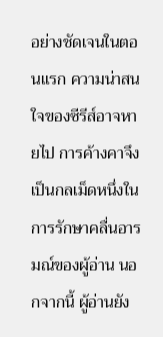อย่างชัดเจนในตอนแรก ความน่าสนใจของซีรีส์อาจหายไป การค้างคาจึงเป็นกลเม็ดหนึ่งในการรักษาคลื่นอารมณ์ของผู้อ่าน นอกจากนี้ ผู้อ่านยัง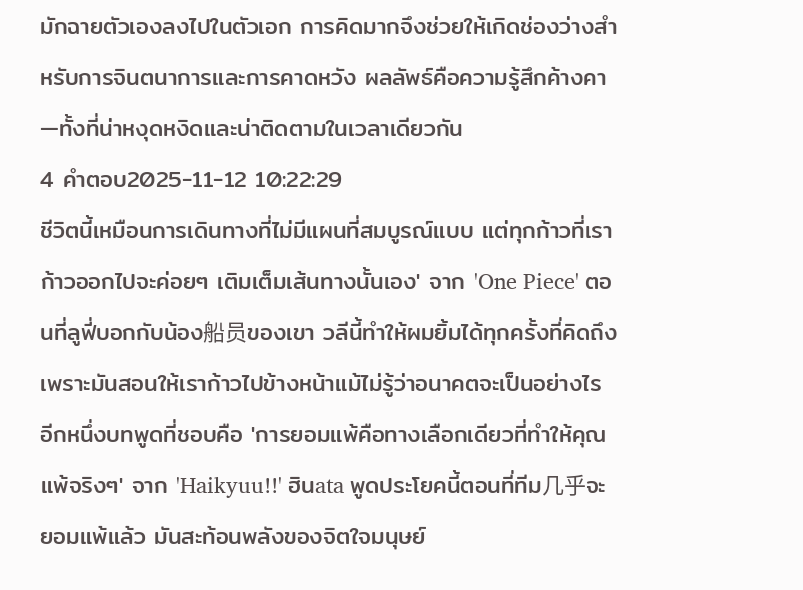มักฉายตัวเองลงไปในตัวเอก การคิดมากจึงช่วยให้เกิดช่องว่างสำหรับการจินตนาการและการคาดหวัง ผลลัพธ์คือความรู้สึกค้างคา—ทั้งที่น่าหงุดหงิดและน่าติดตามในเวลาเดียวกัน
4 คำตอบ2025-11-12 10:22:29
ชีวิตนี้เหมือนการเดินทางที่ไม่มีแผนที่สมบูรณ์แบบ แต่ทุกก้าวที่เราก้าวออกไปจะค่อยๆ เติมเต็มเส้นทางนั้นเอง' จาก 'One Piece' ตอนที่ลูฟี่บอกกับน้อง船员ของเขา วลีนี้ทำให้ผมยิ้มได้ทุกครั้งที่คิดถึง เพราะมันสอนให้เราก้าวไปข้างหน้าแม้ไม่รู้ว่าอนาคตจะเป็นอย่างไร
อีกหนึ่งบทพูดที่ชอบคือ 'การยอมแพ้คือทางเลือกเดียวที่ทำให้คุณแพ้จริงๆ' จาก 'Haikyuu!!' ฮินata พูดประโยคนี้ตอนที่ทีม几乎จะยอมแพ้แล้ว มันสะท้อนพลังของจิตใจมนุษย์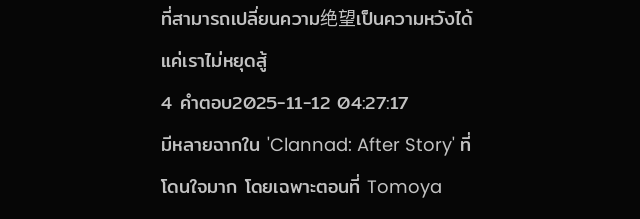ที่สามารถเปลี่ยนความ绝望เป็นความหวังได้ แค่เราไม่หยุดสู้
4 คำตอบ2025-11-12 04:27:17
มีหลายฉากใน 'Clannad: After Story' ที่โดนใจมาก โดยเฉพาะตอนที่ Tomoya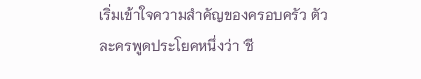เริ่มเข้าใจความสำคัญของครอบครัว ตัวละครพูดประโยคหนึ่งว่า 'ชี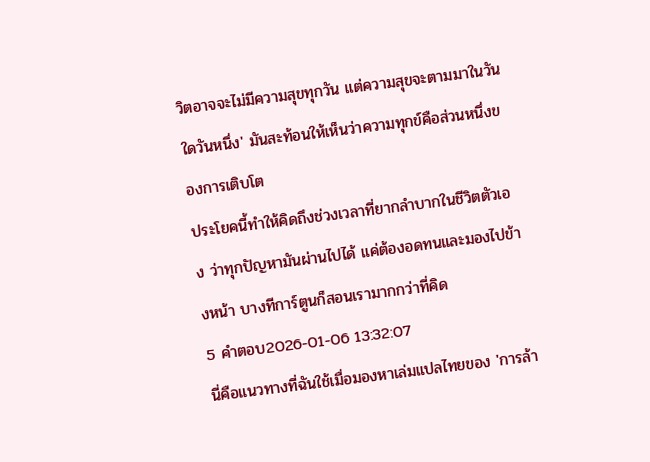วิตอาจจะไม่มีความสุขทุกวัน แต่ความสุขจะตามมาในวันใดวันหนึ่ง' มันสะท้อนให้เห็นว่าความทุกข์คือส่วนหนึ่งของการเติบโต
ประโยคนี้ทำให้คิดถึงช่วงเวลาที่ยากลำบากในชีวิตตัวเอง ว่าทุกปัญหามันผ่านไปได้ แค่ต้องอดทนและมองไปข้างหน้า บางทีการ์ตูนก็สอนเรามากกว่าที่คิด
5 คำตอบ2026-01-06 13:32:07
นี่คือแนวทางที่ฉันใช้เมื่อมองหาเล่มแปลไทยของ 'การล้า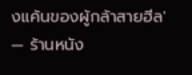งแค้นของผู้กล้าสายฮีล' — ร้านหนัง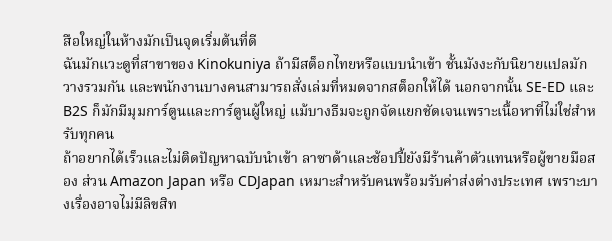สือใหญ่ในห้างมักเป็นจุดเริ่มต้นที่ดี
ฉันมักแวะดูที่สาขาของ Kinokuniya ถ้ามีสต็อกไทยหรือแบบนำเข้า ชั้นมังงะกับนิยายแปลมักวางรวมกัน และพนักงานบางคนสามารถสั่งเล่มที่หมดจากสต็อกให้ได้ นอกจากนั้น SE-ED และ B2S ก็มักมีมุมการ์ตูนและการ์ตูนผู้ใหญ่ แม้บางธีมจะถูกจัดแยกชัดเจนเพราะเนื้อหาที่ไม่ใช่สำหรับทุกคน
ถ้าอยากได้เร็วและไม่ติดปัญหาฉบับนำเข้า ลาซาด้าและช้อปปี้ยังมีร้านค้าตัวแทนหรือผู้ขายมือสอง ส่วน Amazon Japan หรือ CDJapan เหมาะสำหรับคนพร้อมรับค่าส่งต่างประเทศ เพราะบางเรื่องอาจไม่มีลิขสิท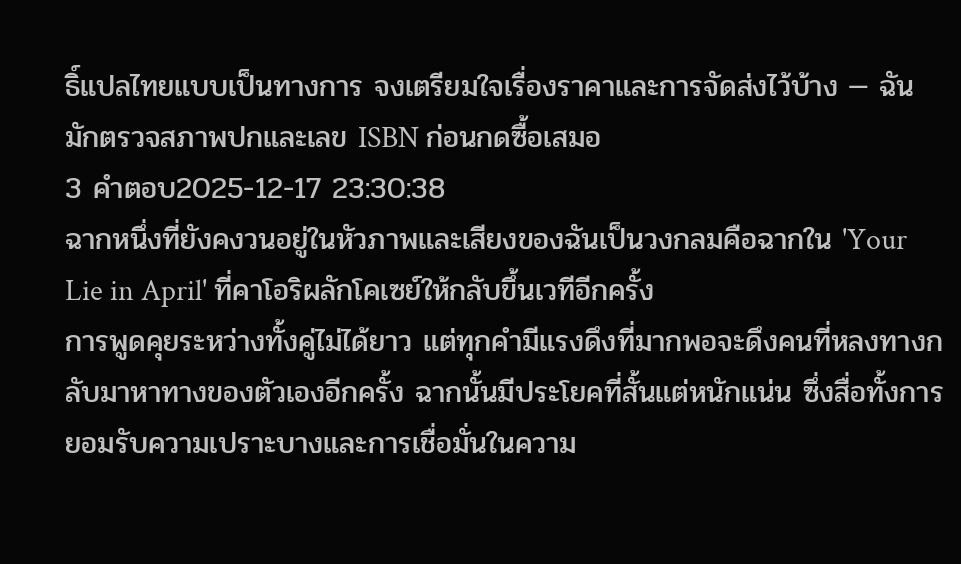ธิ์แปลไทยแบบเป็นทางการ จงเตรียมใจเรื่องราคาและการจัดส่งไว้บ้าง — ฉันมักตรวจสภาพปกและเลข ISBN ก่อนกดซื้อเสมอ
3 คำตอบ2025-12-17 23:30:38
ฉากหนึ่งที่ยังคงวนอยู่ในหัวภาพและเสียงของฉันเป็นวงกลมคือฉากใน 'Your Lie in April' ที่คาโอริผลักโคเซย์ให้กลับขึ้นเวทีอีกครั้ง
การพูดคุยระหว่างทั้งคู่ไม่ได้ยาว แต่ทุกคำมีแรงดึงที่มากพอจะดึงคนที่หลงทางกลับมาหาทางของตัวเองอีกครั้ง ฉากนั้นมีประโยคที่สั้นแต่หนักแน่น ซึ่งสื่อทั้งการยอมรับความเปราะบางและการเชื่อมั่นในความ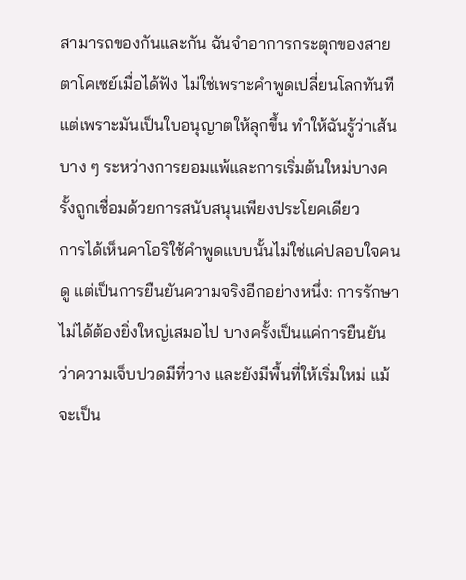สามารถของกันและกัน ฉันจำอาการกระตุกของสายตาโคเซย์เมื่อได้ฟัง ไม่ใช่เพราะคำพูดเปลี่ยนโลกทันที แต่เพราะมันเป็นใบอนุญาตให้ลุกขึ้น ทำให้ฉันรู้ว่าเส้นบาง ๆ ระหว่างการยอมแพ้และการเริ่มต้นใหม่บางครั้งถูกเชื่อมด้วยการสนับสนุนเพียงประโยคเดียว
การได้เห็นคาโอริใช้คำพูดแบบนั้นไม่ใช่แค่ปลอบใจคนดู แต่เป็นการยืนยันความจริงอีกอย่างหนึ่ง: การรักษาไม่ได้ต้องยิ่งใหญ่เสมอไป บางครั้งเป็นแค่การยืนยันว่าความเจ็บปวดมีที่วาง และยังมีพื้นที่ให้เริ่มใหม่ แม้จะเป็น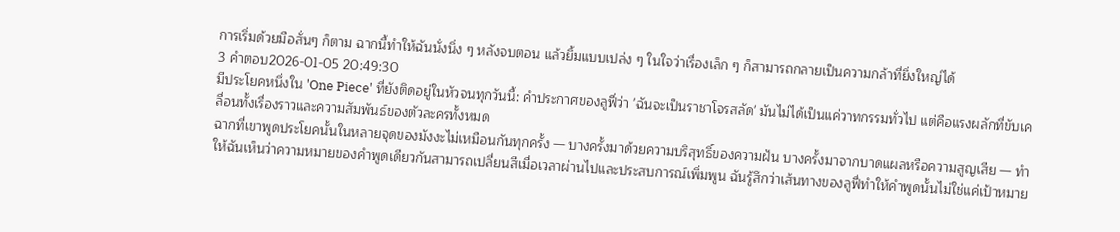การเริ่มด้วยมือสั่นๆ ก็ตาม ฉากนี้ทำให้ฉันนั่งนิ่ง ๆ หลังจบตอน แล้วยิ้มแบบเปล่ง ๆ ในใจว่าเรื่องเล็ก ๆ ก็สามารถกลายเป็นความกล้าที่ยิ่งใหญ่ได้
3 คำตอบ2026-01-05 20:49:30
มีประโยคหนึ่งใน 'One Piece' ที่ยังติดอยู่ในหัวจนทุกวันนี้: คำประกาศของลูฟี่ว่า 'ฉันจะเป็นราชาโจรสลัด' มันไม่ได้เป็นแค่วาทกรรมทั่วไป แต่คือแรงผลักที่ขับเคลื่อนทั้งเรื่องราวและความสัมพันธ์ของตัวละครทั้งหมด
ฉากที่เขาพูดประโยคนั้นในหลายจุดของมังงะไม่เหมือนกันทุกครั้ง — บางครั้งมาด้วยความบริสุทธิ์ของความฝัน บางครั้งมาจากบาดแผลหรือความสูญเสีย — ทำให้ฉันเห็นว่าความหมายของคำพูดเดียวกันสามารถเปลี่ยนสีเมื่อเวลาผ่านไปและประสบการณ์เพิ่มพูน ฉันรู้สึกว่าเส้นทางของลูฟี่ทำให้คำพูดนั้นไม่ใช่แค่เป้าหมาย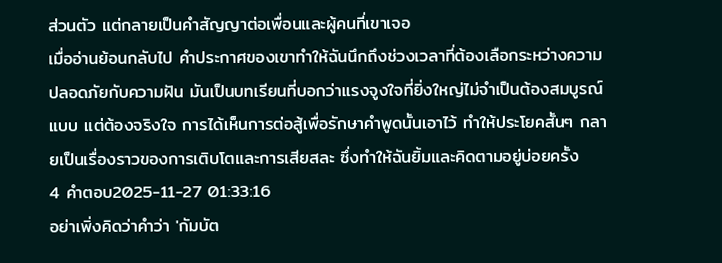ส่วนตัว แต่กลายเป็นคำสัญญาต่อเพื่อนและผู้คนที่เขาเจอ
เมื่ออ่านย้อนกลับไป คำประกาศของเขาทำให้ฉันนึกถึงช่วงเวลาที่ต้องเลือกระหว่างความปลอดภัยกับความฝัน มันเป็นบทเรียนที่บอกว่าแรงจูงใจที่ยิ่งใหญ่ไม่จำเป็นต้องสมบูรณ์แบบ แต่ต้องจริงใจ การได้เห็นการต่อสู้เพื่อรักษาคำพูดนั้นเอาไว้ ทำให้ประโยคสั้นๆ กลายเป็นเรื่องราวของการเติบโตและการเสียสละ ซึ่งทำให้ฉันยิ้มและคิดตามอยู่บ่อยครั้ง
4 คำตอบ2025-11-27 01:33:16
อย่าเพิ่งคิดว่าคำว่า 'กัมบัต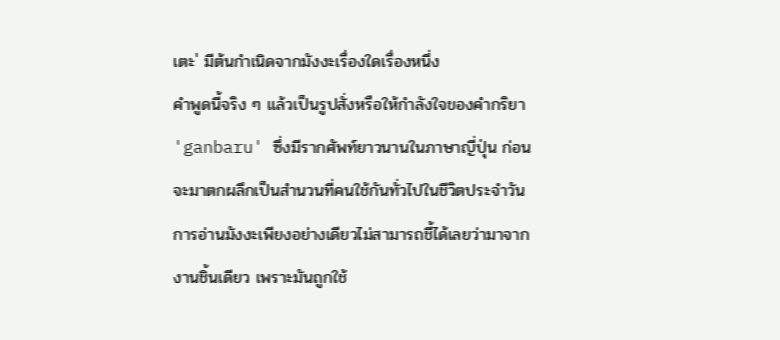เตะ' มีต้นกำเนิดจากมังงะเรื่องใดเรื่องหนึ่ง
คำพูดนี้จริง ๆ แล้วเป็นรูปสั่งหรือให้กำลังใจของคำกริยา 'ganbaru' ซึ่งมีรากศัพท์ยาวนานในภาษาญี่ปุ่น ก่อนจะมาตกผลึกเป็นสำนวนที่คนใช้กันทั่วไปในชีวิตประจำวัน การอ่านมังงะเพียงอย่างเดียวไม่สามารถชี้ได้เลยว่ามาจากงานชิ้นเดียว เพราะมันถูกใช้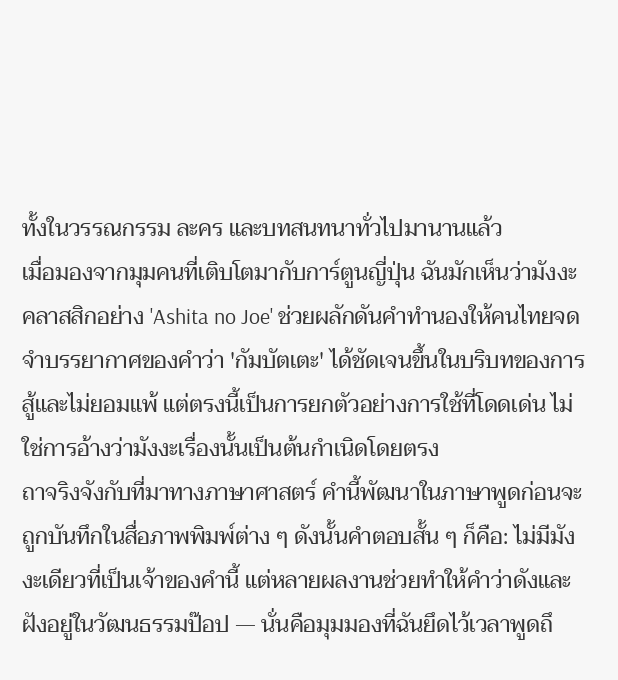ทั้งในวรรณกรรม ละคร และบทสนทนาทั่วไปมานานแล้ว
เมื่อมองจากมุมคนที่เติบโตมากับการ์ตูนญี่ปุ่น ฉันมักเห็นว่ามังงะคลาสสิกอย่าง 'Ashita no Joe' ช่วยผลักดันคำทำนองให้คนไทยจดจำบรรยากาศของคำว่า 'กัมบัตเตะ' ได้ชัดเจนขึ้นในบริบทของการสู้และไม่ยอมแพ้ แต่ตรงนี้เป็นการยกตัวอย่างการใช้ที่โดดเด่น ไม่ใช่การอ้างว่ามังงะเรื่องนั้นเป็นต้นกำเนิดโดยตรง
ถาจริงจังกับที่มาทางภาษาศาสตร์ คำนี้พัฒนาในภาษาพูดก่อนจะถูกบันทึกในสื่อภาพพิมพ์ต่าง ๆ ดังนั้นคำตอบสั้น ๆ ก็คือ: ไม่มีมังงะเดียวที่เป็นเจ้าของคำนี้ แต่หลายผลงานช่วยทำให้คำว่าดังและฝังอยู่ในวัฒนธรรมป๊อป — นั่นคือมุมมองที่ฉันยึดไว้เวลาพูดถึ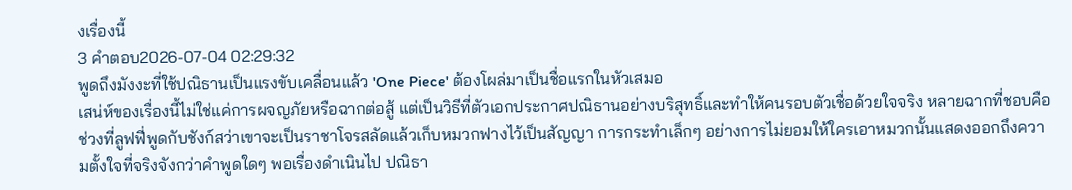งเรื่องนี้
3 คำตอบ2026-07-04 02:29:32
พูดถึงมังงะที่ใช้ปณิธานเป็นแรงขับเคลื่อนแล้ว 'One Piece' ต้องโผล่มาเป็นชื่อแรกในหัวเสมอ
เสน่ห์ของเรื่องนี้ไม่ใช่แค่การผจญภัยหรือฉากต่อสู้ แต่เป็นวิธีที่ตัวเอกประกาศปณิธานอย่างบริสุทธิ์และทำให้คนรอบตัวเชื่อด้วยใจจริง หลายฉากที่ชอบคือช่วงที่ลูฟฟี่พูดกับชังก์สว่าเขาจะเป็นราชาโจรสลัดแล้วเก็บหมวกฟางไว้เป็นสัญญา การกระทำเล็กๆ อย่างการไม่ยอมให้ใครเอาหมวกนั้นแสดงออกถึงความตั้งใจที่จริงจังกว่าคำพูดใดๆ พอเรื่องดำเนินไป ปณิธา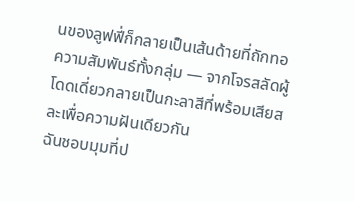นของลูฟฟี่ก็กลายเป็นเส้นด้ายที่ถักทอความสัมพันธ์ทั้งกลุ่ม — จากโจรสลัดผู้โดดเดี่ยวกลายเป็นกะลาสีที่พร้อมเสียสละเพื่อความฝันเดียวกัน
ฉันชอบมุมที่ป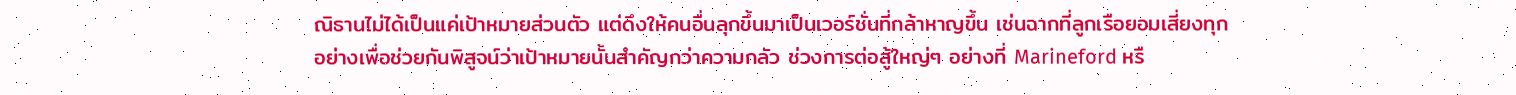ณิธานไม่ได้เป็นแค่เป้าหมายส่วนตัว แต่ดึงให้คนอื่นลุกขึ้นมาเป็นเวอร์ชั่นที่กล้าหาญขึ้น เช่นฉากที่ลูกเรือยอมเสี่ยงทุกอย่างเพื่อช่วยกันพิสูจน์ว่าเป้าหมายนั้นสำคัญกว่าความกลัว ช่วงการต่อสู้ใหญ่ๆ อย่างที่ Marineford หรื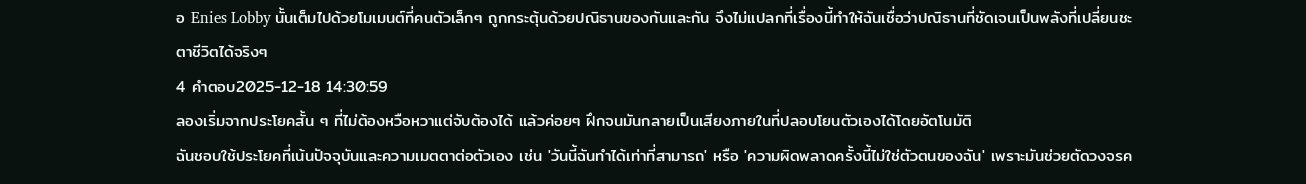อ Enies Lobby นั้นเต็มไปด้วยโมเมนต์ที่คนตัวเล็กๆ ถูกกระตุ้นด้วยปณิธานของกันและกัน จึงไม่แปลกที่เรื่องนี้ทำให้ฉันเชื่อว่าปณิธานที่ชัดเจนเป็นพลังที่เปลี่ยนชะตาชีวิตได้จริงๆ
4 คำตอบ2025-12-18 14:30:59
ลองเริ่มจากประโยคสั้น ๆ ที่ไม่ต้องหวือหวาแต่จับต้องได้ แล้วค่อยๆ ฝึกจนมันกลายเป็นเสียงภายในที่ปลอบโยนตัวเองได้โดยอัตโนมัติ
ฉันชอบใช้ประโยคที่เน้นปัจจุบันและความเมตตาต่อตัวเอง เช่น 'วันนี้ฉันทำได้เท่าที่สามารถ' หรือ 'ความผิดพลาดครั้งนี้ไม่ใช่ตัวตนของฉัน' เพราะมันช่วยตัดวงจรค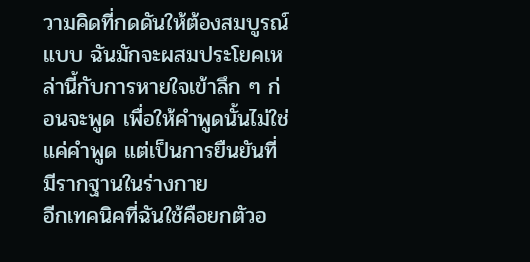วามคิดที่กดดันให้ต้องสมบูรณ์แบบ ฉันมักจะผสมประโยคเหล่านี้กับการหายใจเข้าลึก ๆ ก่อนจะพูด เพื่อให้คำพูดนั้นไม่ใช่แค่คำพูด แต่เป็นการยืนยันที่มีรากฐานในร่างกาย
อีกเทคนิคที่ฉันใช้คือยกตัวอ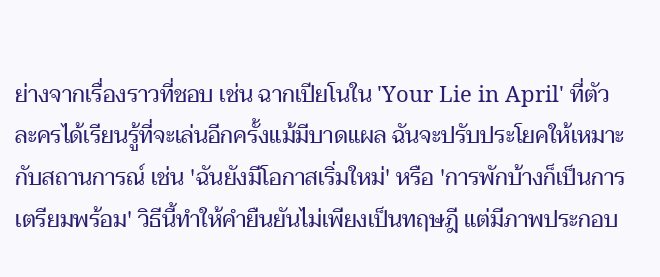ย่างจากเรื่องราวที่ชอบ เช่น ฉากเปียโนใน 'Your Lie in April' ที่ตัวละครได้เรียนรู้ที่จะเล่นอีกครั้งแม้มีบาดแผล ฉันจะปรับประโยคให้เหมาะกับสถานการณ์ เช่น 'ฉันยังมีโอกาสเริ่มใหม่' หรือ 'การพักบ้างก็เป็นการเตรียมพร้อม' วิธีนี้ทำให้คำยืนยันไม่เพียงเป็นทฤษฎี แต่มีภาพประกอบ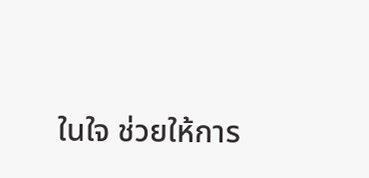ในใจ ช่วยให้การ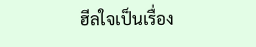ฮีลใจเป็นเรื่อง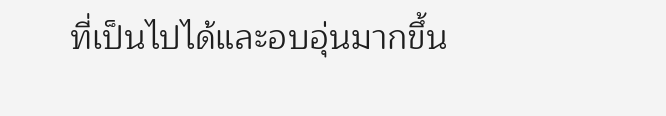ที่เป็นไปได้และอบอุ่นมากขึ้น